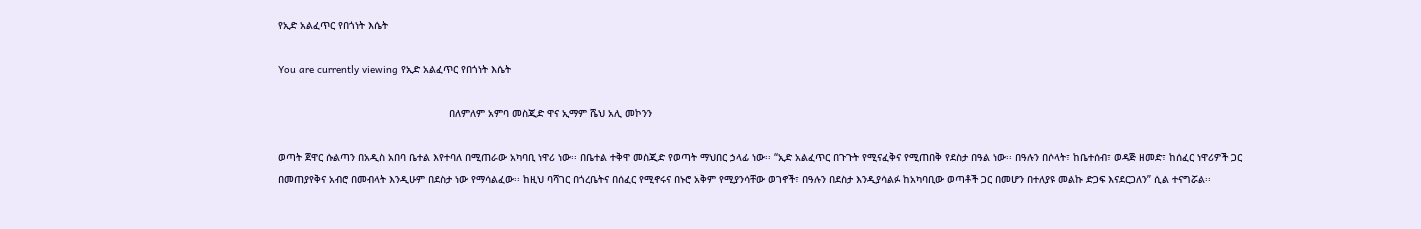የኢድ አልፈጥር የበጎነት እሴት

You are currently viewing የኢድ አልፈጥር የበጎነት እሴት

                                                         በለምለም አምባ መስጂድ ዋና ኢማም ሼህ አሊ መኮንን

ወጣት ጀዋር ሱልጣን በአዲስ አበባ ቤተል እየተባለ በሚጠራው አካባቢ ነዋሪ ነው፡፡ በቤተል ተቅዋ መስጂድ የወጣት ማህበር ኃላፊ ነው፡፡ “ኢድ አልፈጥር በጉጉት የሚናፈቅና የሚጠበቅ የደስታ በዓል ነው፡፡ በዓሉን በሶላት፣ ከቤተሰብ፣ ወዳጅ ዘመድ፣ ከሰፈር ነዋሪዎች ጋር በመጠያየቅና አብሮ በመብላት እንዲሁም በደስታ ነው የማሳልፈው፡፡ ከዚህ ባሻገር በጎረቤትና በሰፈር የሚኖሩና በኑሮ አቅም የሚያንሳቸው ወገኖች፣ በዓሉን በደስታ እንዲያሳልፉ ከአካባቢው ወጣቶች ጋር በመሆን በተለያዩ መልኩ ድጋፍ እናደርጋለን” ሲል ተናግሯል፡፡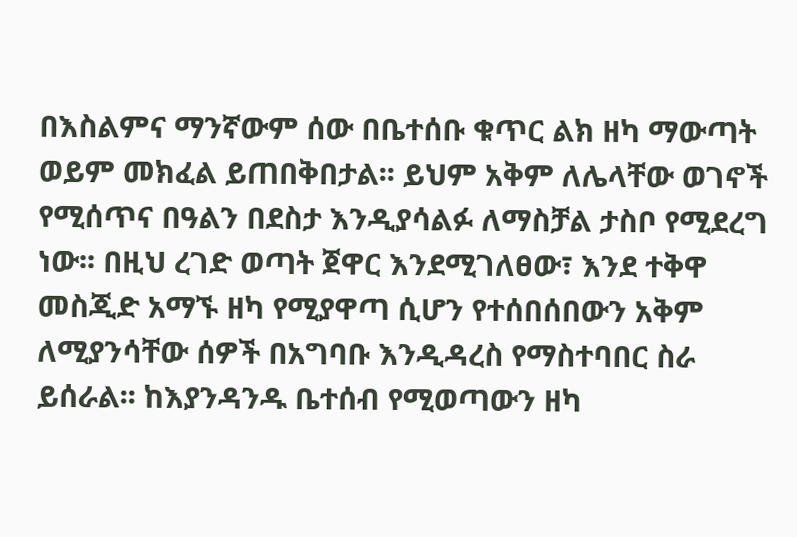በእስልምና ማንኛውም ሰው በቤተሰቡ ቁጥር ልክ ዘካ ማውጣት ወይም መክፈል ይጠበቅበታል፡፡ ይህም አቅም ለሌላቸው ወገኖች የሚሰጥና በዓልን በደስታ እንዲያሳልፉ ለማስቻል ታስቦ የሚደረግ ነው፡፡ በዚህ ረገድ ወጣት ጀዋር እንደሚገለፀው፣ እንደ ተቅዋ መስጂድ አማኙ ዘካ የሚያዋጣ ሲሆን የተሰበሰበውን አቅም ለሚያንሳቸው ሰዎች በአግባቡ እንዲዳረስ የማስተባበር ስራ ይሰራል፡፡ ከእያንዳንዱ ቤተሰብ የሚወጣውን ዘካ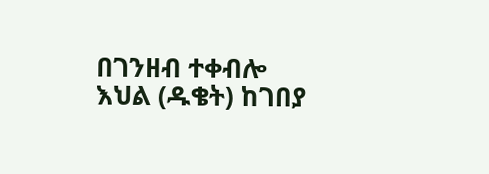በገንዘብ ተቀብሎ እህል (ዱቄት) ከገበያ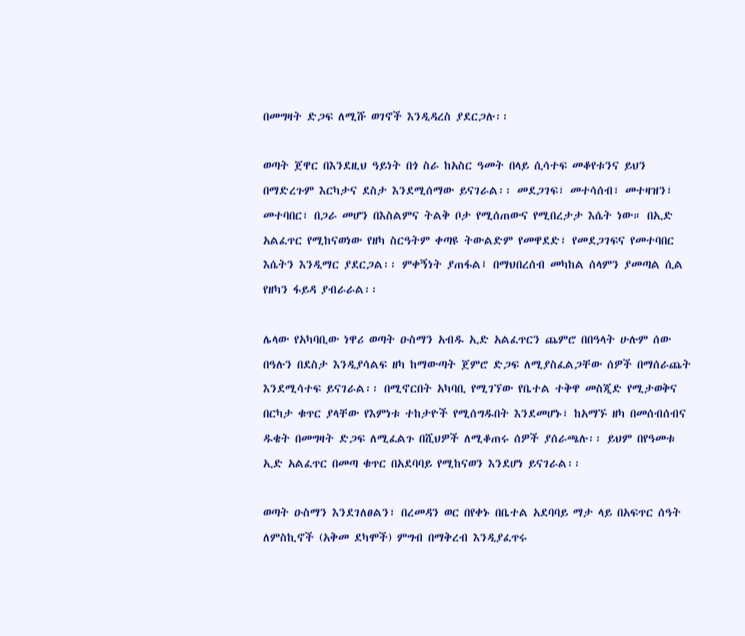በመግዛት ድጋፍ ለሚሹ ወገኖች እንዲዳረስ ያደርጋሉ፡፡

ወጣት ጀዋር በእንደዚህ ዓይነት በጎ ስራ ከአስር ዓመት በላይ ሲሳተፍ መቆየቱንና ይህን በማድረጉም እርካታና ደስታ እንደሚሰማው ይናገራል፡፡ መደጋገፍ፣ መተሳሰብ፣ መተዛዝን፣ መተባበር፣ በጋራ መሆን በእስልምና ትልቅ ቦታ የሚሰጠውና የሚበረታታ እሴት ነው። በኢድ አልፈጥር የሚከናወነው የዘካ ስርዓትም ቀጣዩ ትውልድም የመዋደድ፣ የመደጋገፍና የመተባበር እሴትን እንዲማር ያደርጋል፡፡ ምቀኝነት ያጠፋል፤ በማህበረሰብ መካከል ሰላምን ያመጣል ሲል የዘካን ፋይዳ ያብራራል፡፡

ሌላው የአካባቢው ነዋሪ ወጣት ዑስማን አብዱ ኢድ አልፈጥርን ጨምሮ በበዓላት ሁሉም ሰው በዓሉን በደስታ እንዲያሳልፍ ዘካ ከማውጣት ጀምሮ ድጋፍ ለሚያስፈልጋቸው ሰዎች በማሰራጨት እንደሚሳተፍ ይናገራል፡፡ በሚኖርበት አካባቢ የሚገኘው የቤተል ተቅዋ መስጂድ የሚታወቅና በርካታ ቁጥር ያላቸው የእምነቱ ተከታዮች የሚሰግዱበት እንደመሆኑ፣ ከአማኙ ዘካ በመሰብሰብና ዱቄት በመግዛት ድጋፍ ለሚፈልጉ በሺህዎች ለሚቆጠሩ ሰዎች ያሰራጫሉ፡፡ ይህም በየዓመቱ ኢድ አልፈጥር በመጣ ቁጥር በአደባባይ የሚከናወን እንደሆነ ይናገራል፡፡

ወጣት ዑስማን እንደገለፀልን፣ በረመዳን ወር በየቀኑ በቤተል አደባባይ ማታ ላይ በአፍጥር ሰዓት ለምስኪኖች (አቅመ ደካሞች) ምግብ በማቅረብ እንዲያፈጥሩ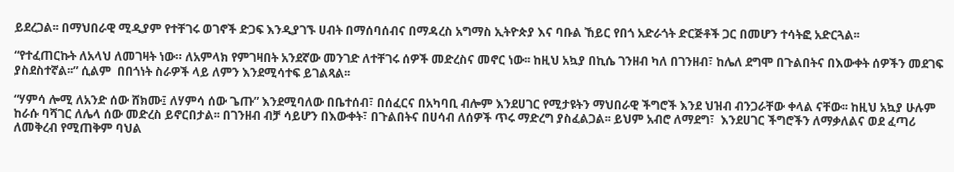ይደረጋል፡፡ በማህበራዊ ሚዲያም የተቸገሩ ወገኖች ድጋፍ እንዲያገኙ ሀብት በማሰባሰብና በማዳረስ አግማስ ኢትዮጵያ እና ባቡል ኸይር የበጎ አድራጎት ድርጅቶች ጋር በመሆን ተሳትፎ አድርጓል፡፡

“የተፈጠርኩት ለአላህ ለመገዛት ነው። ለአምላክ የምገዛበት አንደኛው መንገድ ለተቸገሩ ሰዎች መድረስና መኖር ነው፡፡ ከዚህ አኳያ በኪሴ ገንዘብ ካለ በገንዘብ፣ ከሌለ ደግሞ በጉልበትና በእውቀት ሰዎችን መደገፍ ያስደስተኛል፡፡” ሲልም  በበጎነት ስራዎች ላይ ለምን እንደሚሳተፍ ይገልጻል፡፡

“ሃምሳ ሎሚ ለአንድ ሰው ሸክሙ፤ ለሃምሳ ሰው ጌጡ” እንደሚባለው በቤተሰብ፣ በሰፈርና በአካባቢ ብሎም እንደሀገር የሚታዩትን ማህበራዊ ችግሮች እንደ ህዝብ ብንጋራቸው ቀላል ናቸው፡፡ ከዚህ አኳያ ሁሉም ከራሱ ባሻገር ለሌላ ሰው መድረስ ይኖርበታል፡፡ በገንዘብ ብቻ ሳይሆን በእውቀት፣ በጉልበትና በሀሳብ ለሰዎች ጥሩ ማድረግ ያስፈልጋል፡፡ ይህም አብሮ ለማደግ፣  እንደሀገር ችግሮችን ለማቃለልና ወደ ፈጣሪ ለመቅረብ የሚጠቅም ባህል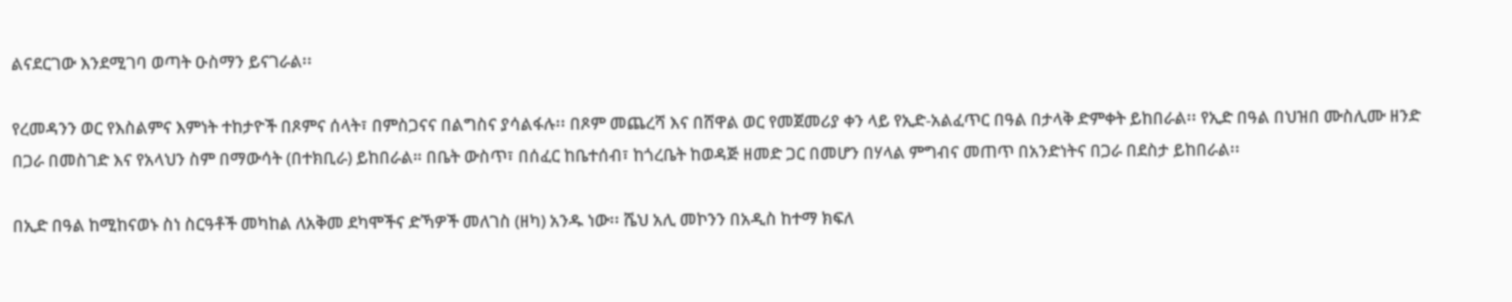ልናደርገው እንደሚገባ ወጣት ዑስማን ይናገራል፡፡

የረመዳንን ወር የእስልምና እምነት ተከታዮች በጾምና ሰላት፣ በምስጋናና በልግስና ያሳልፋሉ፡፡ በጾም መጨረሻ እና በሸዋል ወር የመጀመሪያ ቀን ላይ የኢድ-አልፈጥር በዓል በታላቅ ድምቀት ይከበራል፡፡ የኢድ በዓል በህዝበ ሙስሊሙ ዘንድ በጋራ በመስገድ እና የአላህን ስም በማውሳት (በተክቢራ) ይከበራል። በቤት ውስጥ፣ በሰፈር ከቤተሰብ፣ ከጎረቤት ከወዳጅ ዘመድ ጋር በመሆን በሃላል ምግብና መጠጥ በአንድነትና በጋራ በደስታ ይከበራል፡፡

በኢድ በዓል ከሚከናወኑ ስነ ስርዓቶች መካከል ለአቅመ ደካሞችና ድኻዎች መለገስ (ዘካ) አንዱ ነው፡፡ ሼህ አሊ መኮንን በአዲስ ከተማ ክፍለ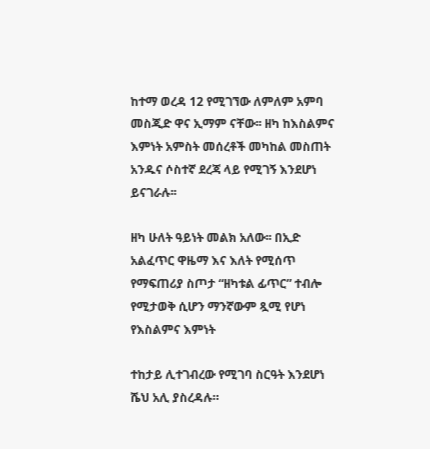ከተማ ወረዳ 12 የሚገኘው ለምለም አምባ መስጂድ ዋና ኢማም ናቸው፡፡ ዘካ ከእስልምና እምነት አምስት መሰረቶች መካከል መስጠት አንዱና ሶስተኛ ደረጃ ላይ የሚገኝ እንደሆነ ይናገራሉ፡፡

ዘካ ሁለት ዓይነት መልክ አለው፡፡ በኢድ አልፈጥር ዋዜማ እና እለት የሚሰጥ የማፍጠሪያ ስጦታ “ዘካቱል ፊጥር” ተብሎ የሚታወቅ ሲሆን ማንኛውም ጿሚ የሆነ የእስልምና እምነት

ተከታይ ሊተገብረው የሚገባ ስርዓት እንደሆነ ሼህ አሊ ያስረዳሉ።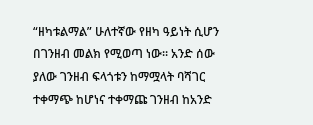“ዘካቱልማል” ሁለተኛው የዘካ ዓይነት ሲሆን በገንዘብ መልክ የሚወጣ ነው። አንድ ሰው ያለው ገንዘብ ፍላጎቱን ከማሟላት ባሻገር ተቀማጭ ከሆነና ተቀማጩ ገንዘብ ከአንድ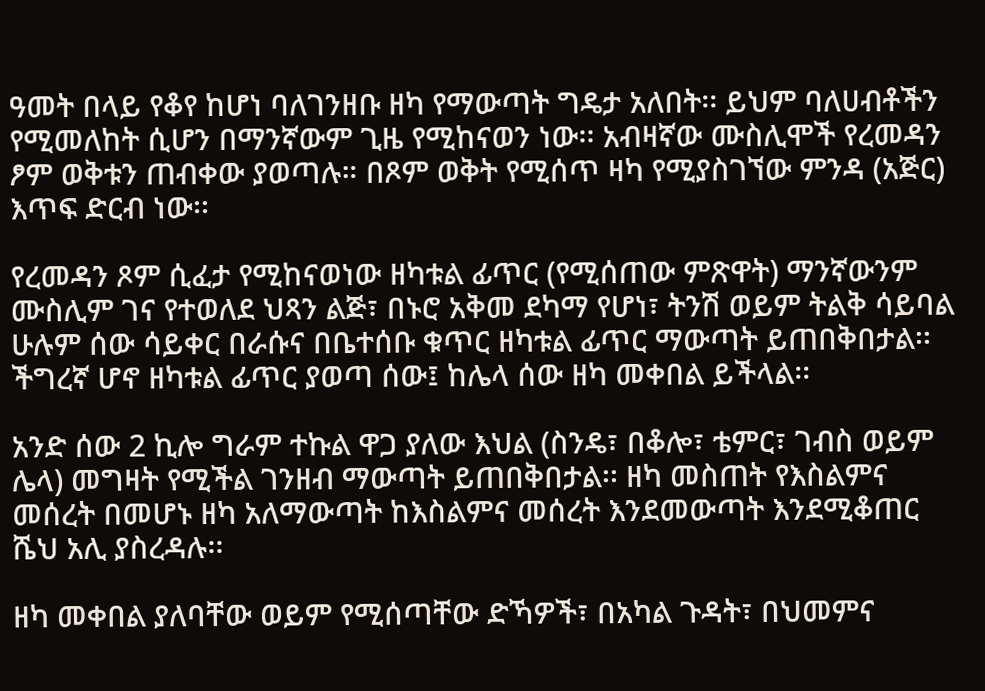ዓመት በላይ የቆየ ከሆነ ባለገንዘቡ ዘካ የማውጣት ግዴታ አለበት፡፡ ይህም ባለሀብቶችን የሚመለከት ሲሆን በማንኛውም ጊዜ የሚከናወን ነው፡፡ አብዛኛው ሙስሊሞች የረመዳን ፆም ወቅቱን ጠብቀው ያወጣሉ። በጾም ወቅት የሚሰጥ ዛካ የሚያስገኘው ምንዳ (አጅር) እጥፍ ድርብ ነው፡፡

የረመዳን ጾም ሲፈታ የሚከናወነው ዘካቱል ፊጥር (የሚሰጠው ምጽዋት) ማንኛውንም ሙስሊም ገና የተወለደ ህጻን ልጅ፣ በኑሮ አቅመ ደካማ የሆነ፣ ትንሽ ወይም ትልቅ ሳይባል ሁሉም ሰው ሳይቀር በራሱና በቤተሰቡ ቁጥር ዘካቱል ፊጥር ማውጣት ይጠበቅበታል፡፡ ችግረኛ ሆኖ ዘካቱል ፊጥር ያወጣ ሰው፤ ከሌላ ሰው ዘካ መቀበል ይችላል፡፡

አንድ ሰው 2 ኪሎ ግራም ተኩል ዋጋ ያለው እህል (ስንዴ፣ በቆሎ፣ ቴምር፣ ገብስ ወይም ሌላ) መግዛት የሚችል ገንዘብ ማውጣት ይጠበቅበታል፡፡ ዘካ መስጠት የእስልምና መሰረት በመሆኑ ዘካ አለማውጣት ከእስልምና መሰረት እንደመውጣት እንደሚቆጠር ሼህ አሊ ያስረዳሉ፡፡

ዘካ መቀበል ያለባቸው ወይም የሚሰጣቸው ድኻዎች፣ በአካል ጉዳት፣ በህመምና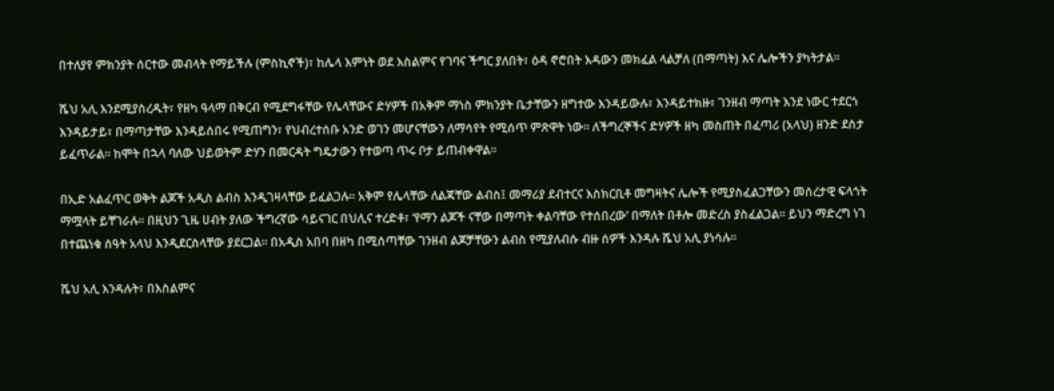በተለያየ ምክንያት ሰርተው መብላት የማይችሉ (ምስኪኖች)፣ ከሌላ እምነት ወደ እስልምና የገባና ችግር ያለበት፣ ዕዳ ኖሮበት እዳውን መክፈል ላልቻለ (በማጣት) እና ሌሎችን ያካትታል፡፡

ሼህ አሊ እንደሚያስረዱት፣ የዘካ ዓላማ በቅርብ የሚደግፋቸው የሌላቸውና ድሃዎች በአቅም ማነስ ምክንያት ቤታቸውን ዘግተው እንዳይውሉ፣ እንዳይተክዙ፣ ገንዘብ ማጣት እንደ ነውር ተደርጎ እንዳይታይ፣ በማጣታቸው እንዳይሰበሩ የሚጠግን፣ የህብረተሰቡ አንድ ወገን መሆናቸውን ለማሳየት የሚሰጥ ምጽዋት ነው። ለችግረኞችና ድሃዎች ዘካ መስጠት በፈጣሪ (አላህ) ዘንድ ደስታ ይፈጥራል። ከሞት በኋላ ባለው ህይወትም ድሃን በመርዳት ግዴታውን የተወጣ ጥሩ ቦታ ይጠብቀዋል፡፡

በኢድ አልፈጥር ወቅት ልጆች አዲስ ልብስ እንዲገዛላቸው ይፈልጋሉ፡፡ አቅም የሌላቸው ለልጃቸው ልብስ፤ መማሪያ ደብተርና እስክርቢቶ መግዛትና ሌሎች የሚያስፈልጋቸውን መሰረታዊ ፍላጎት ማሟላት ይቸገራሉ፡፡ በዚህን ጊዜ ሀብት ያለው ችግረኛው ሳይናገር በህሊና ተረድቶ፣ ‘የማን ልጆች ናቸው በማጣት ቀልባቸው የተሰበረው’ በማለት በቶሎ መድረስ ያስፈልጋል፡፡ ይህን ማድረግ ነገ በተጨነቁ ሰዓት አላህ እንዲደርስላቸው ያደርጋል፡፡ በአዲስ አበባ በዘካ በሚሰጣቸው ገንዘብ ልጆቻቸውን ልብስ የሚያለብሱ ብዙ ሰዎች እንዳሉ ሼህ አሊ ያነሳሉ፡፡

ሼህ አሊ እንዳሉት፣ በእስልምና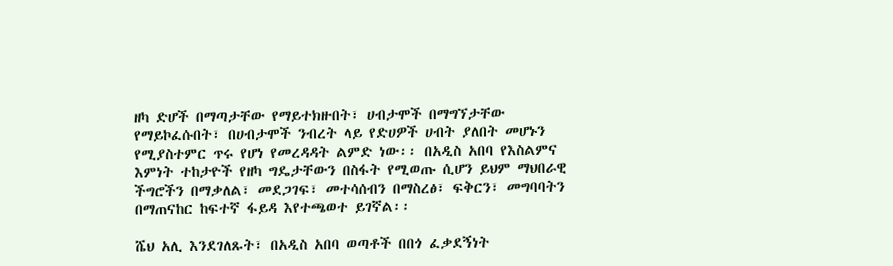ዘካ ድሆች በማጣታቸው የማይተክዙበት፣ ሀብታሞች በማግኘታቸው የማይኮፈሱበት፣ በሀብታሞች ንብረት ላይ የድሀዎች ሀብት ያለበት መሆኑን የሚያስተምር ጥሩ የሆነ የመረዳዳት ልምድ ነው፡፡ በአዲስ አበባ የእስልምና እምነት ተከታዮች የዘካ ግዴታቸውን በስፋት የሚወጡ ሲሆን ይህም ማህበራዊ ችግሮችን በማቃለል፣ መደጋገፍ፣ መተሳሰብን በማስረፅ፣ ፍቅርን፣ መግባባትን በማጠናከር ከፍተኛ ፋይዳ እየተጫወተ ይገኛል፡፡

ሼህ አሊ እንደገለጹት፣ በአዲስ አበባ ወጣቶች በበጎ ፈቃደኝነት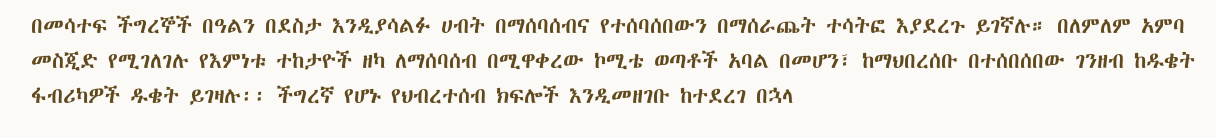በመሳተፍ ችግረኞች በዓልን በደስታ እንዲያሳልፉ ሀብት በማሰባሰብና የተሰባሰበውን በማሰራጨት ተሳትፎ እያደረጉ ይገኛሉ። በለምለም አምባ መስጂድ የሚገለገሉ የእምነቱ ተከታዮች ዘካ ለማሰባሰብ በሚዋቀረው ኮሚቴ ወጣቶች አባል በመሆን፣ ከማህበረሰቡ በተሰበሰበው ገንዘብ ከዱቄት ፋብሪካዎች ዱቄት ይገዛሉ፡፡ ችግረኛ የሆኑ የህብረተሰብ ክፍሎች እንዲመዘገቡ ከተደረገ በኋላ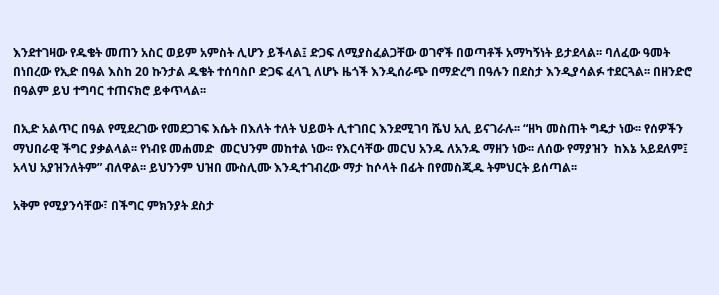እንደተገዛው የዱቄት መጠን አስር ወይም አምስት ሊሆን ይችላል፤ ድጋፍ ለሚያስፈልጋቸው ወገኖች በወጣቶች አማካኝነት ይታደላል፡፡ ባለፈው ዓመት በነበረው የኢድ በዓል እስከ 20 ኩንታል ዱቄት ተሰባስቦ ድጋፍ ፈላጊ ለሆኑ ዜጎች እንዲሰራጭ በማድረግ በዓሉን በደስታ እንዲያሳልፉ ተደርጓል፡፡ በዘንድሮ በዓልም ይህ ተግባር ተጠናክሮ ይቀጥላል፡፡

በኢድ አልጥር በዓል የሚደረገው የመደጋገፍ እሴት በእለት ተለት ህይወት ሊተገበር እንደሚገባ ሼህ አሊ ይናገራሉ፡፡ “ዘካ መስጠት ግዴታ ነው፡፡ የሰዎችን ማህበራዊ ችግር ያቃልላል፡፡ የነብዩ መሐመድ  መርህንም መከተል ነው፡፡ የእርሳቸው መርህ አንዱ ለአንዱ ማዘን ነው፡፡ ለሰው የማያዝን  ከእኔ አይደለም፤ አላህ አያዝንለትም” ብለዋል፡፡ ይህንንም ህዝበ ሙስሊሙ እንዲተገብረው ማታ ከሶላት በፊት በየመስጂዱ ትምህርት ይሰጣል፡፡

አቅም የሚያንሳቸው፣ በችግር ምክንያት ደስታ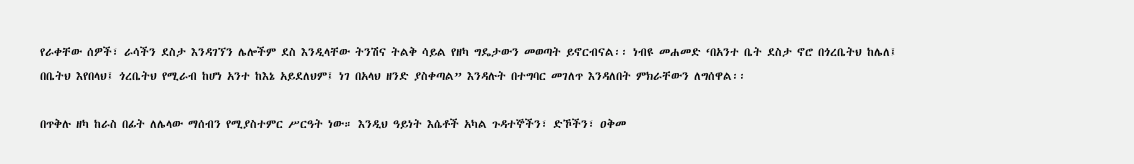የራቀቸው ሰዎች፣ ራሳችን ደስታ እንዳገኘን ሌሎችም ደስ እንዲላቸው ትንሽና ትልቅ ሳይል የዘካ ግዴታውን መወጣት ይኖርብናል፡፡ ነብዩ መሐመድ ‘በአንተ ቤት ደስታ ኖሮ በጎረቤትህ ከሌለ፤ በቤትህ እየበላህ፤ ጎረቤትህ የሚራብ ከሆነ አንተ ከእኔ አይደለህም፤ ነገ በአላህ ዘንድ ያስቀጣል” እንዳሉት በተግባር መገለጥ እንዳለበት ምክራቸውን ለግሰዋል፡፡

በጥቅሉ ዘካ ከራስ በፊት ለሌላው ማሰብን የሚያስተምር ሥርዓት ነው። እንዲህ ዓይነት እሴቶች አካል ጉዳተኞችን፣ ድኾችን፣ ዐቅመ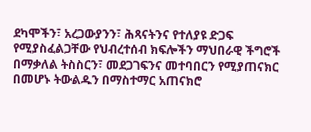ደካሞችን፣ አረጋውያንን፣ ሕጻናትንና የተለያዩ ድጋፍ የሚያስፈልጋቸው የህብረተሰብ ክፍሎችን ማህበራዊ ችግሮች በማቃለል ትስስርን፣ መደጋገፍንና መተባበርን የሚያጠናክር በመሆኑ ትውልዱን በማስተማር አጠናክሮ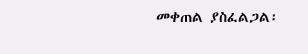መቀጠል ያስፈልጋል፡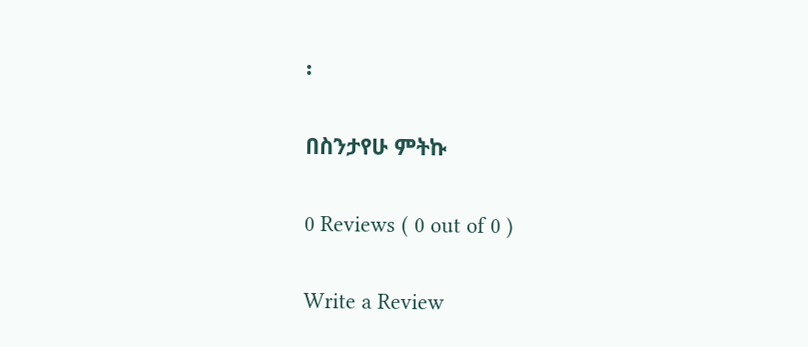፡

በስንታየሁ ምትኩ

0 Reviews ( 0 out of 0 )

Write a Review